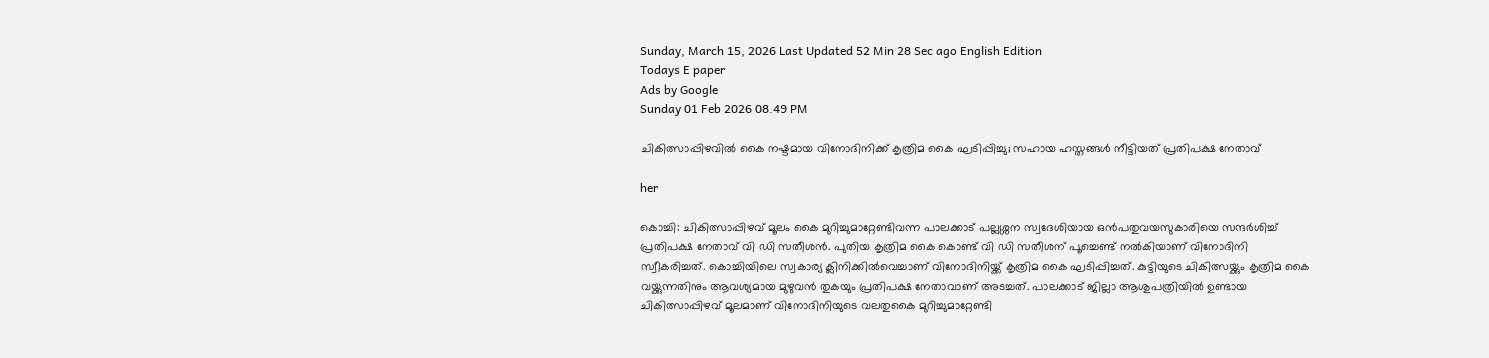Sunday, March 15, 2026 Last Updated 52 Min 28 Sec ago English Edition
Todays E paper
Ads by Google
Sunday 01 Feb 2026 08.49 PM

ചികിത്സാപ്പിഴവിൽ കൈ നഷ്ടമായ വിനോദിനിക്ക് കൃത്രിമ കൈ ഘടിപ്പിച്ചു; സഹായ ഹസ്തങ്ങൾ നീട്ടിയത് പ്രതിപക്ഷ നേതാവ്

her

കൊച്ചി: ചികിത്സാപ്പിഴവ് മൂലം കൈ മുറിച്ചുമാറ്റേണ്ടിവന്ന പാലക്കാട് പല്ലശ്ശന സ്വദേശിയായ ഒന്‍പതുവയസുകാരിയെ സന്ദര്‍ശിച്ച് പ്രതിപക്ഷ നേതാവ് വി ഡി സതീശന്‍. പുതിയ കൃത്രിമ കൈ കൊണ്ട് വി ഡി സതീശന് പൂച്ചെണ്ട് നല്‍കിയാണ് വിനോദിനി സ്വീകരിച്ചത്. കൊച്ചിയിലെ സ്വകാര്യ ക്ലിനിക്കില്‍വെച്ചാണ് വിനോദിനിയ്ക്ക് കൃത്രിമ കൈ ഘടിപ്പിച്ചത്. കുട്ടിയുടെ ചികിത്സയ്ക്കും കൃത്രിമ കൈ വയ്ക്കുന്നതിനും ആവശ്യമായ മുഴുവൻ തുകയും പ്രതിപക്ഷ നേതാവാണ് അടച്ചത്. പാലക്കാട് ജില്ലാ ആശുപത്രിയിൽ ഉണ്ടായ ചികിത്സാപ്പിഴവ് മൂലമാണ് വിനോദിനിയുടെ വലതുകൈ മുറിച്ചുമാറ്റേണ്ടി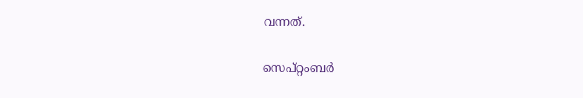വന്നത്.

സെപ്റ്റംബര്‍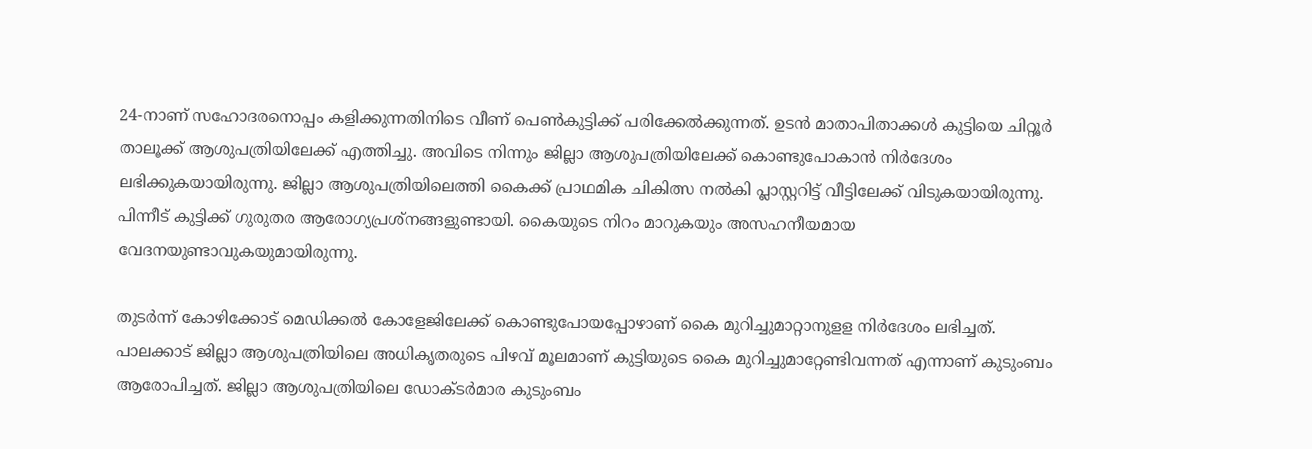24-നാണ് സഹോദരനൊപ്പം കളിക്കുന്നതിനിടെ വീണ് പെണ്‍കുട്ടിക്ക് പരിക്കേല്‍ക്കുന്നത്. ഉടൻ മാതാപിതാക്കള്‍ കുട്ടിയെ ചിറ്റൂര്‍ താലൂക്ക് ആശുപത്രിയിലേക്ക് എത്തിച്ചു. അവിടെ നിന്നും ജില്ലാ ആശുപത്രിയിലേക്ക് കൊണ്ടുപോകാന്‍ നിര്‍ദേശം ലഭിക്കുകയായിരുന്നു. ജില്ലാ ആശുപത്രിയിലെത്തി കൈക്ക് പ്രാഥമിക ചികിത്സ നല്‍കി പ്ലാസ്റ്ററിട്ട് വീട്ടിലേക്ക് വിടുകയായിരുന്നു. പിന്നീട് കുട്ടിക്ക് ഗുരുതര ആരോഗ്യപ്രശ്‌നങ്ങളുണ്ടായി. കൈയുടെ നിറം മാറുകയും അസഹനീയമായ വേദനയുണ്ടാവുകയുമായിരുന്നു.

തുടർന്ന് കോഴിക്കോട് മെഡിക്കല്‍ കോളേജിലേക്ക് കൊണ്ടുപോയപ്പോഴാണ് കൈ മുറിച്ചുമാറ്റാനുളള നിര്‍ദേശം ലഭിച്ചത്. പാലക്കാട് ജില്ലാ ആശുപത്രിയിലെ അധികൃതരുടെ പിഴവ് മൂലമാണ് കുട്ടിയുടെ കൈ മുറിച്ചുമാറ്റേണ്ടിവന്നത് എന്നാണ് കുടുംബം ആരോപിച്ചത്. ജില്ലാ ആശുപത്രിയിലെ ഡോക്ടർമാര കുടുംബം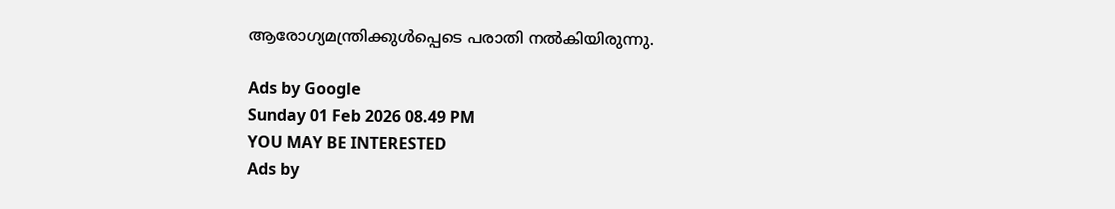ആരോഗ്യമന്ത്രിക്കുള്‍പ്പെടെ പരാതി നല്‍കിയിരുന്നു.

Ads by Google
Sunday 01 Feb 2026 08.49 PM
YOU MAY BE INTERESTED
Ads by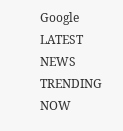Google
LATEST NEWS
TRENDING NOW